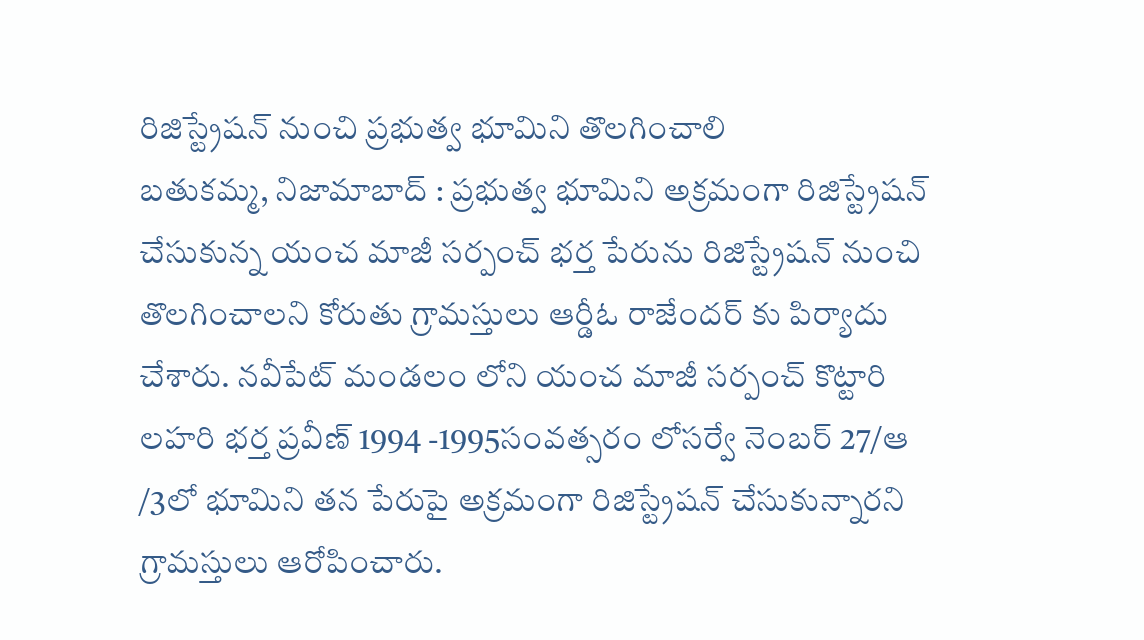రిజిస్ట్రేషన్ నుంచి ప్రభుత్వ భూమిని తొలగించాలి
బతుకమ్మ, నిజామాబాద్ : ప్రభుత్వ భూమిని అక్రమంగా రిజిస్ట్రేషన్ చేసుకున్న యంచ మాజీ సర్పంచ్ భర్త పేరును రిజిస్ట్రేషన్ నుంచి తొలగించాలని కోరుతు గ్రామస్తులు ఆర్డీఓ రాజేందర్ కు పిర్యాదు చేశారు. నవీపేట్ మండలం లోని యంచ మాజీ సర్పంచ్ కొట్టారి లహరి భర్త ప్రవీణ్ 1994 -1995సంవత్సరం లోసర్వే నెంబర్ 27/ఆ /3లో భూమిని తన పేరుపై అక్రమంగా రిజిస్ట్రేషన్ చేసుకున్నారని గ్రామస్తులు ఆరోపించారు.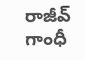రాజీవ్ గాంధీ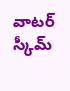వాటర్ స్కీమ్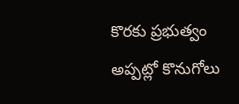కొరకు ప్రభుత్వం అప్పట్లో కొనుగోలు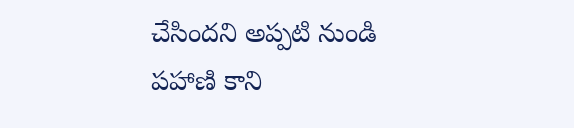చేసిందని అప్పటి నుండి పహాణి కాని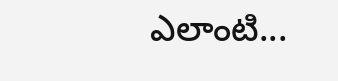ఎలాంటి...